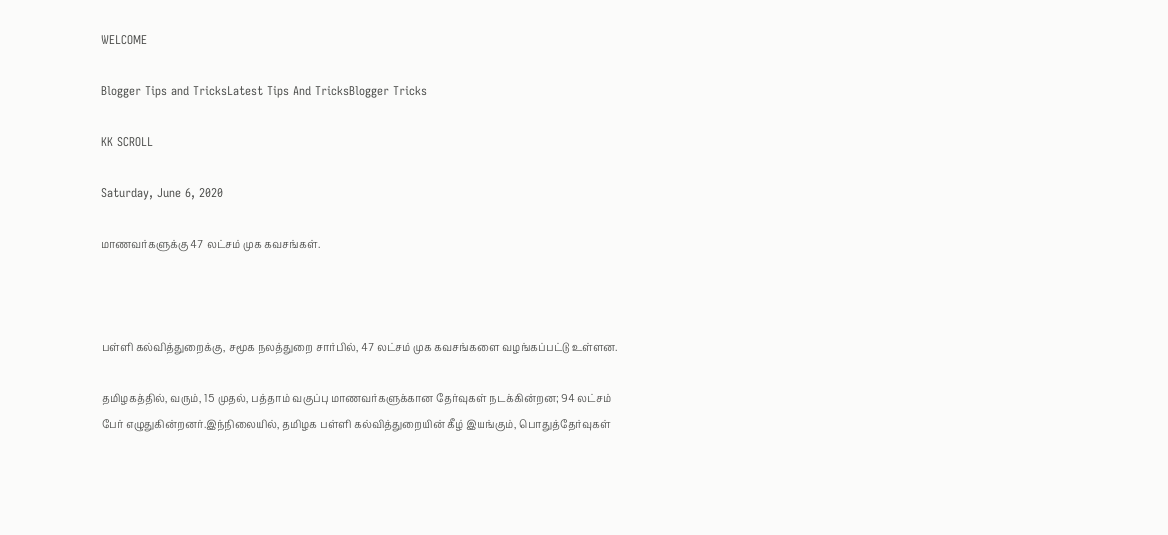WELCOME

Blogger Tips and TricksLatest Tips And TricksBlogger Tricks

KK SCROLL

Saturday, June 6, 2020

மாணவர்களுக்கு 47 லட்சம் முக கவசங்கள்.



பள்ளி கல்வித்துறைக்கு, சமூக நலத்துறை சார்பில், 47 லட்சம் முக கவசங்களை வழங்கப்பட்டு உள்ளன.

தமிழகத்தில், வரும், 15 முதல், பத்தாம் வகுப்பு மாணவர்களுக்கான தேர்வுகள் நடக்கின்றன; 94 லட்சம் பேர் எழுதுகின்றனர்.இந்நிலையில், தமிழக பள்ளி கல்வித்துறையின் கீழ் இயங்கும், பொதுத்தேர்வுகள்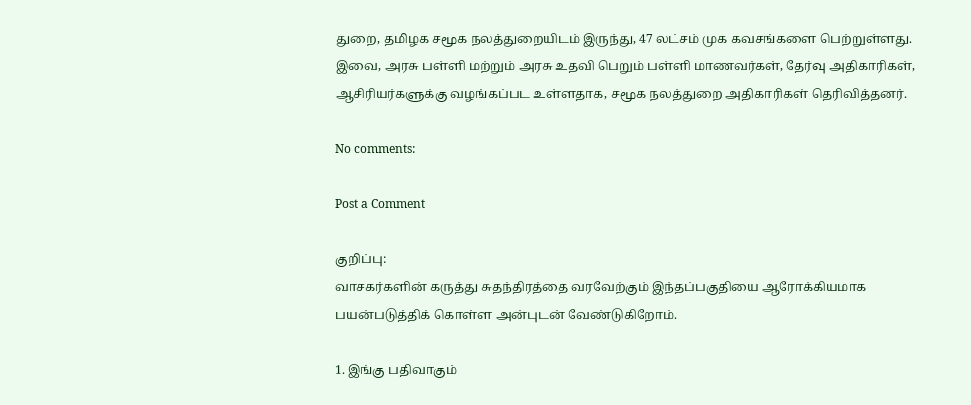துறை, தமிழக சமூக நலத்துறையிடம் இருந்து, 47 லட்சம் முக கவசங்களை பெற்றுள்ளது. இவை, அரசு பள்ளி மற்றும் அரசு உதவி பெறும் பள்ளி மாணவர்கள், தேர்வு அதிகாரிகள், ஆசிரியர்களுக்கு வழங்கப்பட உள்ளதாக, சமூக நலத்துறை அதிகாரிகள் தெரிவித்தனர்.

No comments:

Post a Comment

குறிப்பு:
வாசகர்களின் கருத்து சுதந்திரத்தை வரவேற்கும் இந்தப்பகுதியை ஆரோக்கியமாக பயன்படுத்திக் கொள்ள அன்புடன் வேண்டுகிறோம்.

1. இங்கு பதிவாகும்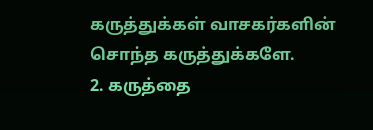கருத்துக்கள் வாசகர்களின் சொந்த கருத்துக்களே.
2. கருத்தை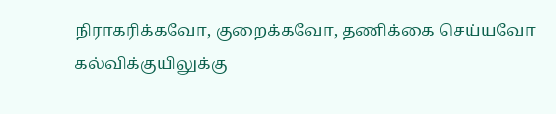நிராகரிக்கவோ, குறைக்கவோ, தணிக்கை செய்யவோ கல்விக்குயிலுக்கு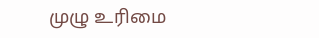முழு உரிமை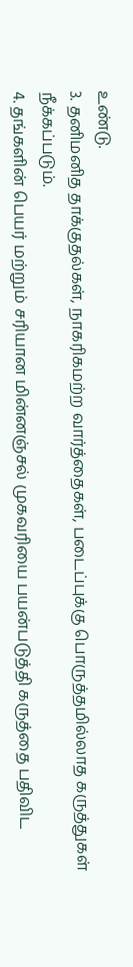உண்டு.
3. தனிமனித தாக்குதல்கள், நாகரிகமற்ற வார்த்தைகள், படைப்புக்கு பொருத்தமில்லாத கருத்துகள் நீக்கப்படும்.
4. தங்களின் பெயர் மற்றும் சரியான மின்னஞ்சல் முகவரியை பயன்படுத்தி கருத்தை பதிவிட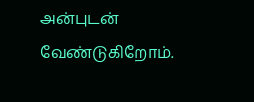அன்புடன் வேண்டுகிறோம்.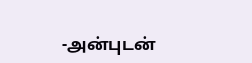-அன்புடன்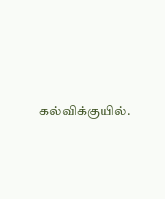கல்விக்குயில்.